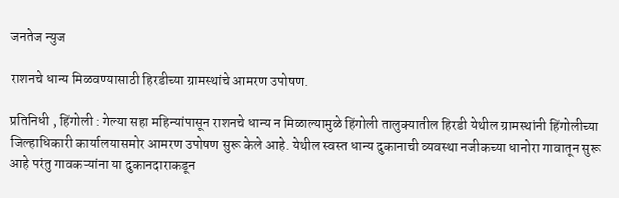जनतेज न्युज

राशनचे धान्य मिळवण्यासाठी हिरडीच्या ग्रामस्थांचे आमरण उपोषण.

प्रतिनिधी , हिंगोली : गेल्या सहा महिन्यांपासून राशनचे धान्य न मिळाल्यामुळे हिंगोली तालुक्यातील हिरडी येथील ग्रामस्थांनी हिंगोलीच्या जिल्हाधिकारी कार्यालयासमोर आमरण उपोषण सुरू केले आहे. येथील स्वस्त धान्य दुकानाची व्यवस्था नजीकच्या धानोरा गावातून सुरू आहे परंतु गावकऱ्यांना या दुकानदाराकडून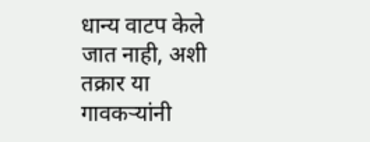धान्य वाटप केले जात नाही, अशी तक्रार या गावकऱ्यांनी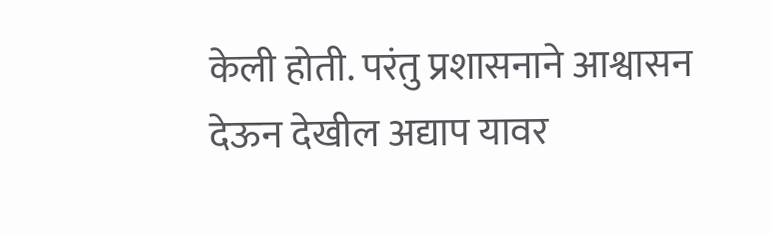केली होती. परंतु प्रशासनाने आश्वासन देऊन देखील अद्याप यावर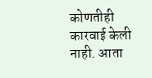कोणतीही कारवाई केली नाही. आता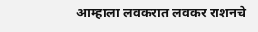आम्हाला लवकरात लवकर राशनचे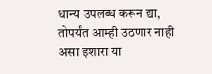धान्य उपलब्ध करून द्या, तोपर्यंत आम्ही उठणार नाही असा इशारा या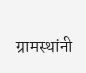ग्रामस्थांनी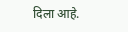दिला आहे.